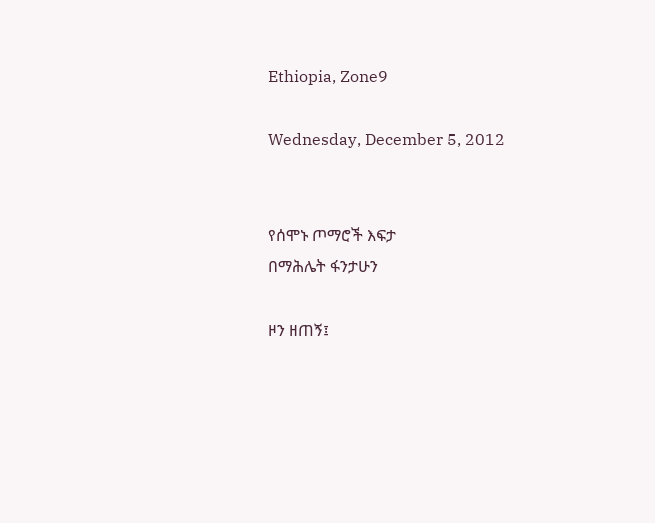Ethiopia, Zone9

Wednesday, December 5, 2012


የሰሞኑ ጦማሮች እፍታ
በማሕሌት ፋንታሁን

ዞን ዘጠኝ፤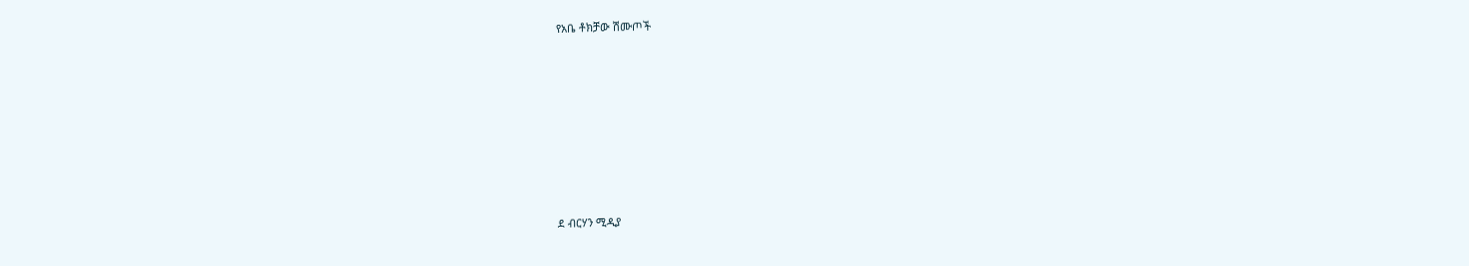የአቤ ቶክቻው ሽሙጦች









ደ ብርሃን ሚዲያ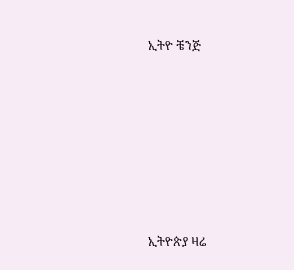ኢትዮ ቼንጅ







ኢትዮጵያ ዛሬ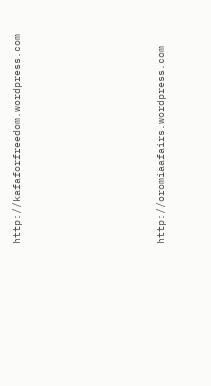http://kafaforfreedom.wordpress.com








http://oromiaafairs.wordpress.com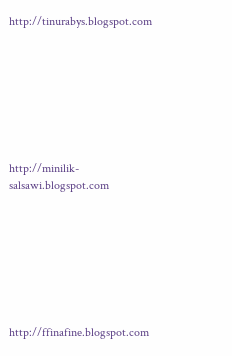http://tinurabys.blogspot.com








http://minilik-salsawi.blogspot.com








http://ffinafine.blogspot.com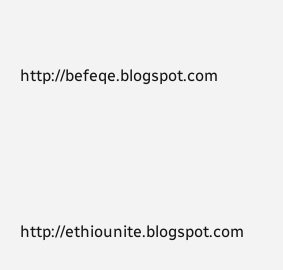http://befeqe.blogspot.com







http://ethiounite.blogspot.com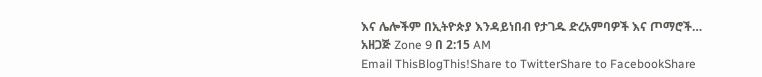እና ሌሎችም በኢትዮጵያ እንዳይነበብ የታገዱ ድረአምባዎች እና ጦማሮች…
አዘጋጅ Zone 9 በ 2:15 AM
Email ThisBlogThis!Share to TwitterShare to FacebookShare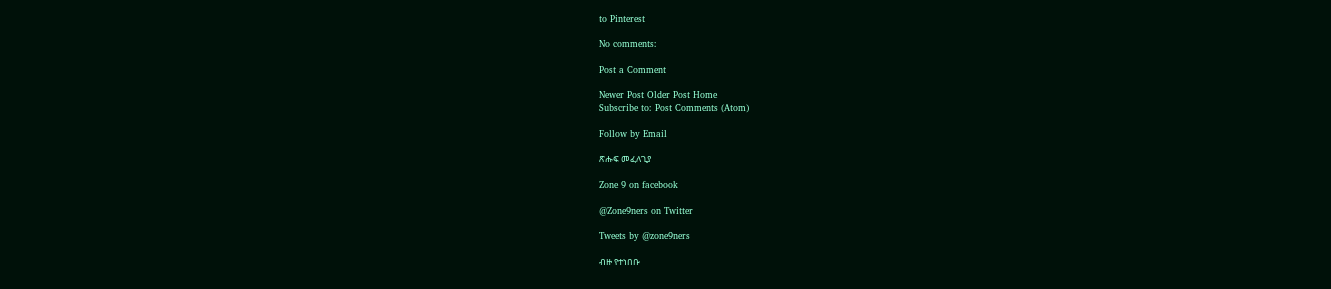to Pinterest

No comments:

Post a Comment

Newer Post Older Post Home
Subscribe to: Post Comments (Atom)

Follow by Email

ጽሑፍ መፈለጊያ

Zone 9 on facebook

@Zone9ners on Twitter

Tweets by @zone9ners

ብዙ የተነበቡ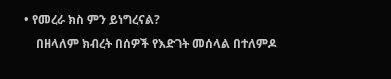• የመረራ ክስ ምን ይነግረናል?
    በዘላለም ክብረት በሰዎች የእድገት መሰላል በተለምዶ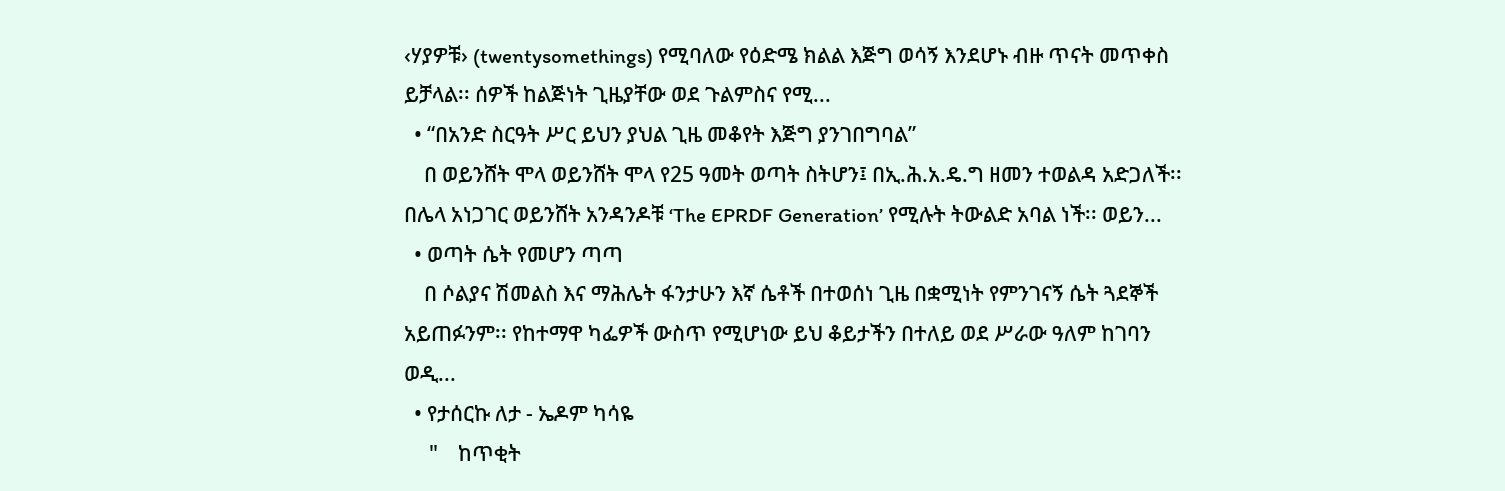‹ሃያዎቹ› (twentysomethings) የሚባለው የዕድሜ ክልል እጅግ ወሳኝ እንደሆኑ ብዙ ጥናት መጥቀስ ይቻላል፡፡ ሰዎች ከልጅነት ጊዜያቸው ወደ ጉልምስና የሚ...
  • “በአንድ ስርዓት ሥር ይህን ያህል ጊዜ መቆየት እጅግ ያንገበግባል”
    በ ወይንሸት ሞላ ወይንሸት ሞላ የ25 ዓመት ወጣት ስትሆን፤ በኢ.ሕ.አ.ዴ.ግ ዘመን ተወልዳ አድጋለች፡፡ በሌላ አነጋገር ወይንሸት አንዳንዶቹ ‘The EPRDF Generation’ የሚሉት ትውልድ አባል ነች፡፡ ወይን...
  • ወጣት ሴት የመሆን ጣጣ
    በ ሶልያና ሽመልስ እና ማሕሌት ፋንታሁን እኛ ሴቶች በተወሰነ ጊዜ በቋሚነት የምንገናኝ ሴት ጓደኞች   አይጠፉንም፡፡ የከተማዋ ካፌዎች ውስጥ የሚሆነው ይህ ቆይታችን በተለይ ወደ ሥራው ዓለም ከገባን ወዲ...
  • የታሰርኩ ለታ - ኤዶም ካሳዬ
     "    ከጥቂት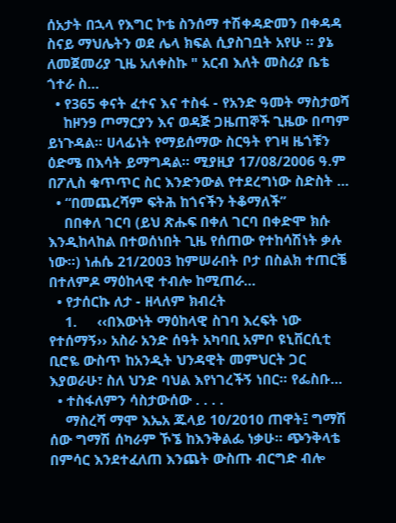ሰአታት በኋላ የእግር ኮቴ ስንሰማ ተሽቀዳድመን በቀዳዳ ስናይ ማህሌትን ወደ ሌላ ክፍል ሲያስገቧት አየሁ ፡፡ ያኔ ለመጀመሪያ ጊዜ አለቀስኩ " አርብ እለት መስሪያ ቤቴ ጎተራ ስ...
  • የ365 ቀናት ፈተና እና ተስፋ - የአንድ ዓመት ማስታወሻ
    ከዞን9 ጦማርያን እና ወዳጅ ጋዜጠኞች ጊዜው በጣም ይነጉዳል፡፡ ሀላፊነት የማይሰማው ስርዓት የገዛ ዜጎቹን ዕድሜ በእሳት ይማግዳል፡፡ ሚያዚያ 17/08/2006 ዓ.ም በፖሊስ ቁጥጥር ስር እንድንውል የተደረግነው ስድስት ...
  • “በመጨረሻም ፍትሕ ከጎናችን ትቆማለች”
    በበቀለ ገርባ (ይህ ጽሑፍ በቀለ ገርባ በቀድሞ ክሱ እንዲከላከል በተወሰነበት ጊዜ የሰጠው የተከሳሽነት ቃሉ ነው፡፡) ነሐሴ 21/2003 ከምሠራበት ቦታ በስልክ ተጠርቼ በተለምዶ ማዕከላዊ ተብሎ ከሚጠራ...
  • የታሰርኩ ለታ - ዘላለም ክብረት
    1.     ‹‹በእውነት ማዕከላዊ ስገባ እረፍት ነው የተሰማኝ›› አስራ አንድ ሰዓት አካባቢ አምቦ ዩኒቨርሲቲ ቢሮዬ ውስጥ ከአንዲት ህንዳዊት መምህርት ጋር እያወራሁ፣ ስለ ህንድ ባህል እየነገረችኝ ነበር፡፡ የፌስቡ...
  • ተስፋለምን ሳስታውሰው . . . .
    ማስረሻ ማሞ እኤአ ጁላይ 10/2010 ጠዋት፤ ግማሽ ሰው ግማሽ ሰካራም ኾኜ ከእንቅልፌ ነቃሁ። ጭንቅላቴ በምሳር እንደተፈለጠ እንጨት ውስጡ ብርግድ ብሎ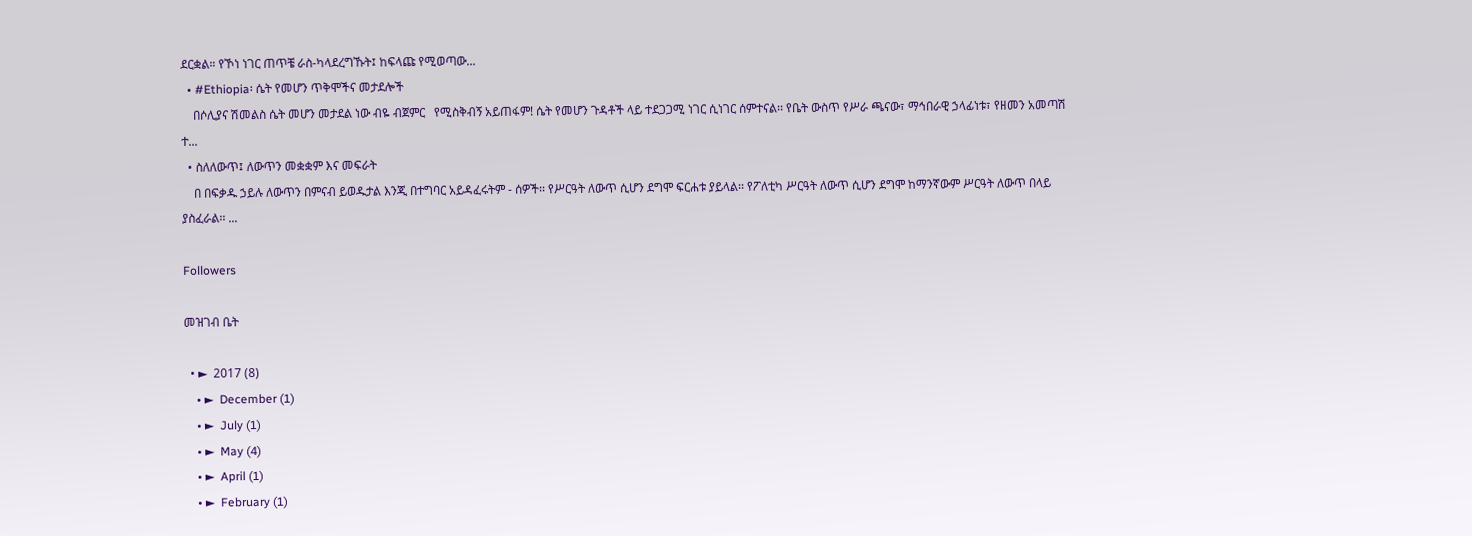ደርቋል። የኾነ ነገር ጠጥቼ ራስ-ካላደረግኹት፤ ከፍላጩ የሚወጣው...
  • #Ethiopia፡ ሴት የመሆን ጥቅሞችና መታደሎች
    በሶሊያና ሽመልስ ሴት መሆን መታደል ነው ብዬ ብጀምር   የሚስቅብኝ አይጠፋም! ሴት የመሆን ጉዳቶች ላይ ተደጋጋሚ ነገር ሲነገር ሰምተናል፡፡ የቤት ውስጥ የሥራ ጫናው፣ ማኅበራዊ ኃላፊነቱ፣ የዘመን አመጣሽ ተ...
  • ስለለውጥ፤ ለውጥን መቋቋም እና መፍራት
    በ በፍቃዱ ኃይሉ ለውጥን በምናብ ይወዱታል እንጂ በተግባር አይዳፈሩትም - ሰዎች፡፡ የሥርዓት ለውጥ ሲሆን ደግሞ ፍርሐቱ ያይላል፡፡ የፖለቲካ ሥርዓት ለውጥ ሲሆን ደግሞ ከማንኛውም ሥርዓት ለውጥ በላይ ያስፈራል፡፡ ...

Followers

መዝገብ ቤት

  • ►  2017 (8)
    • ►  December (1)
    • ►  July (1)
    • ►  May (4)
    • ►  April (1)
    • ►  February (1)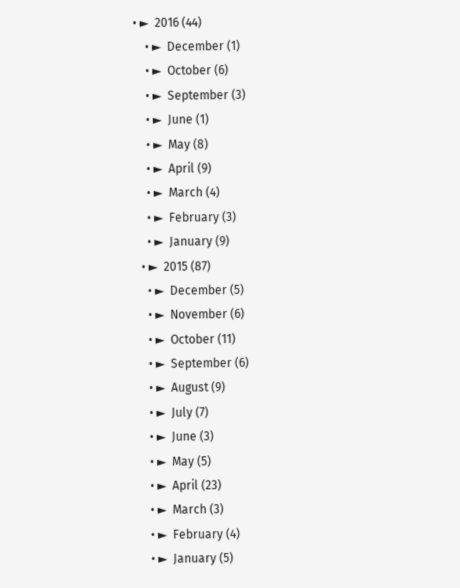• ►  2016 (44)
    • ►  December (1)
    • ►  October (6)
    • ►  September (3)
    • ►  June (1)
    • ►  May (8)
    • ►  April (9)
    • ►  March (4)
    • ►  February (3)
    • ►  January (9)
  • ►  2015 (87)
    • ►  December (5)
    • ►  November (6)
    • ►  October (11)
    • ►  September (6)
    • ►  August (9)
    • ►  July (7)
    • ►  June (3)
    • ►  May (5)
    • ►  April (23)
    • ►  March (3)
    • ►  February (4)
    • ►  January (5)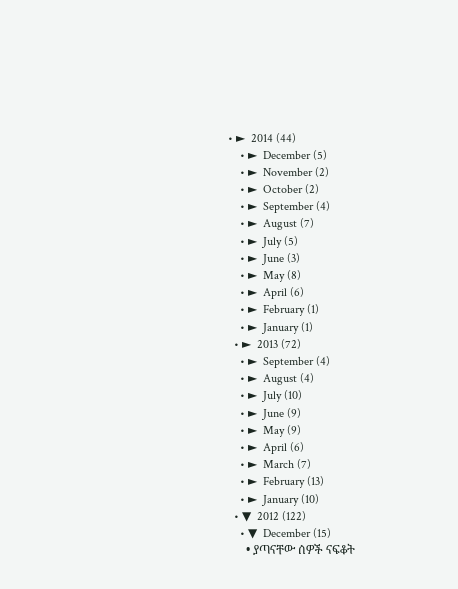• ►  2014 (44)
    • ►  December (5)
    • ►  November (2)
    • ►  October (2)
    • ►  September (4)
    • ►  August (7)
    • ►  July (5)
    • ►  June (3)
    • ►  May (8)
    • ►  April (6)
    • ►  February (1)
    • ►  January (1)
  • ►  2013 (72)
    • ►  September (4)
    • ►  August (4)
    • ►  July (10)
    • ►  June (9)
    • ►  May (9)
    • ►  April (6)
    • ►  March (7)
    • ►  February (13)
    • ►  January (10)
  • ▼  2012 (122)
    • ▼  December (15)
      • ያጣናቸው ሰዎች ናፍቆት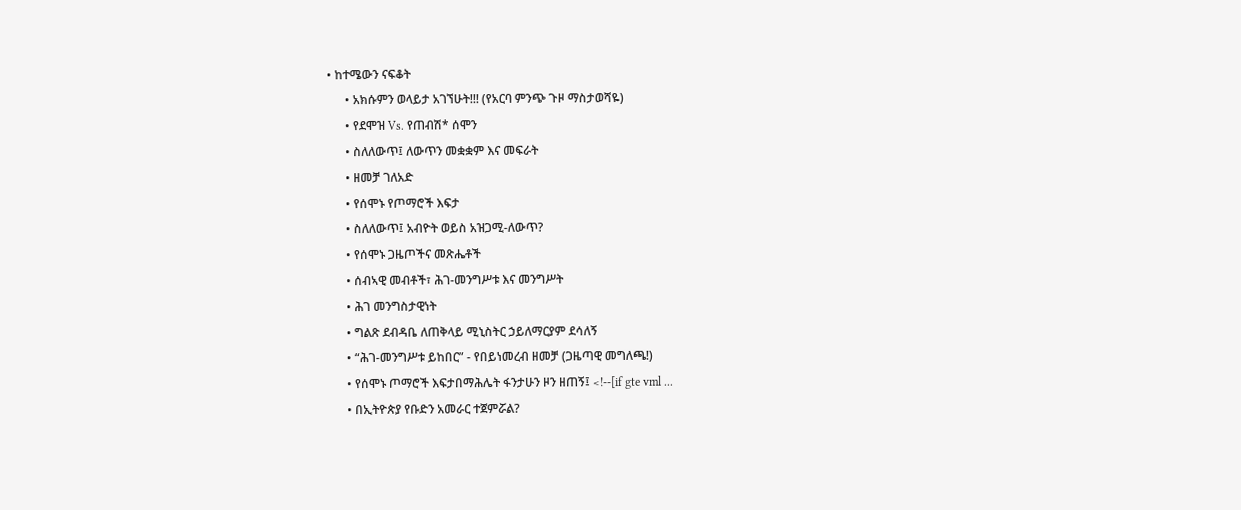• ከተሜውን ናፍቆት
      • አክሱምን ወላይታ አገኘሁት!!! (የአርባ ምንጭ ጉዞ ማስታወሻዬ)
      • የደሞዝ Vs. የጠብሽ* ሰሞን
      • ስለለውጥ፤ ለውጥን መቋቋም እና መፍራት
      • ዘመቻ ገለአድ
      • የሰሞኑ የጦማሮች እፍታ
      • ስለለውጥ፤ አብዮት ወይስ አዝጋሚ-ለውጥ?
      • የሰሞኑ ጋዜጦችና መጽሔቶች
      • ሰብኣዊ መብቶች፣ ሕገ-መንግሥቱ እና መንግሥት
      • ሕገ መንግስታዊነት
      • ግልጽ ደብዳቤ ለጠቅላይ ሚኒስትር ኃይለማርያም ደሳለኝ
      • “ሕገ-መንግሥቱ ይከበር” - የበይነመረብ ዘመቻ (ጋዜጣዊ መግለጫ!)
      • የሰሞኑ ጦማሮች እፍታበማሕሌት ፋንታሁን ዞን ዘጠኝ፤ <!--[if gte vml ...
      • በኢትዮጵያ የቡድን አመራር ተጀምሯል?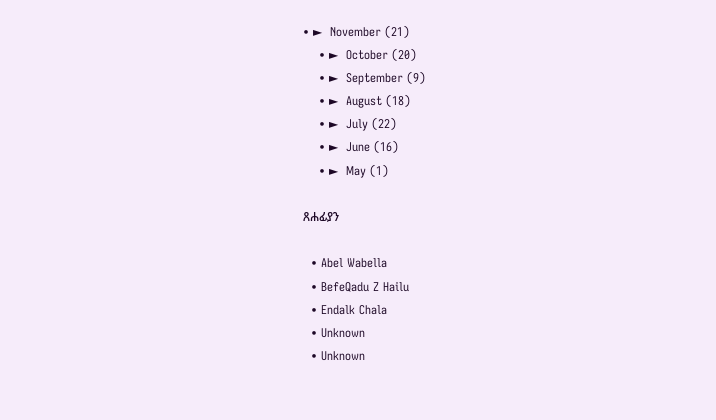• ►  November (21)
    • ►  October (20)
    • ►  September (9)
    • ►  August (18)
    • ►  July (22)
    • ►  June (16)
    • ►  May (1)

ጸሐፊያን

  • Abel Wabella
  • BefeQadu Z Hailu
  • Endalk Chala
  • Unknown
  • Unknown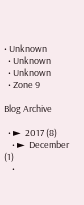• Unknown
  • Unknown
  • Unknown
  • Zone 9

Blog Archive

  • ►  2017 (8)
    • ►  December (1)
    •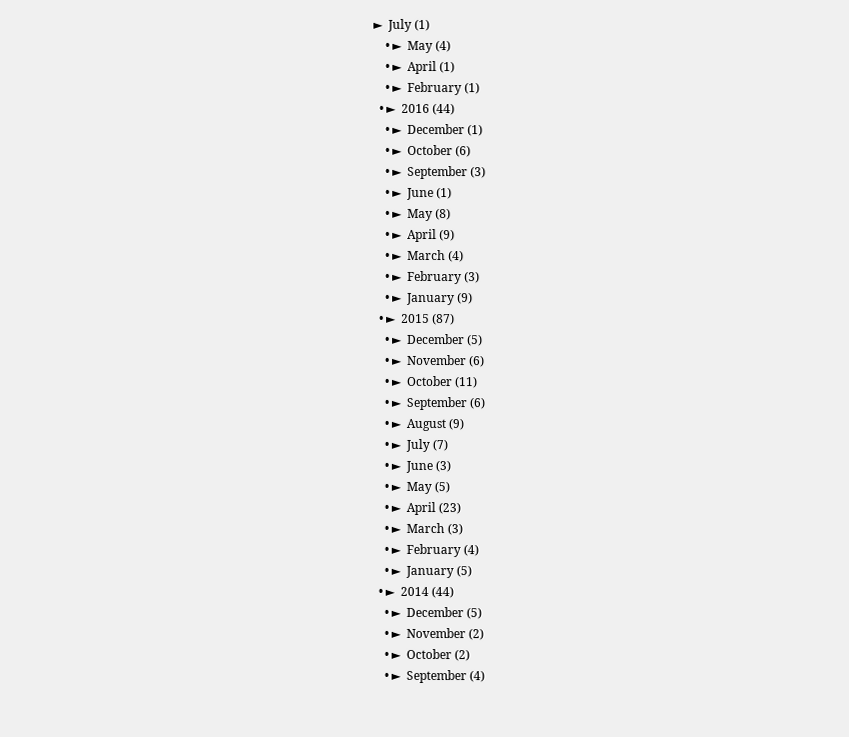►  July (1)
    • ►  May (4)
    • ►  April (1)
    • ►  February (1)
  • ►  2016 (44)
    • ►  December (1)
    • ►  October (6)
    • ►  September (3)
    • ►  June (1)
    • ►  May (8)
    • ►  April (9)
    • ►  March (4)
    • ►  February (3)
    • ►  January (9)
  • ►  2015 (87)
    • ►  December (5)
    • ►  November (6)
    • ►  October (11)
    • ►  September (6)
    • ►  August (9)
    • ►  July (7)
    • ►  June (3)
    • ►  May (5)
    • ►  April (23)
    • ►  March (3)
    • ►  February (4)
    • ►  January (5)
  • ►  2014 (44)
    • ►  December (5)
    • ►  November (2)
    • ►  October (2)
    • ►  September (4)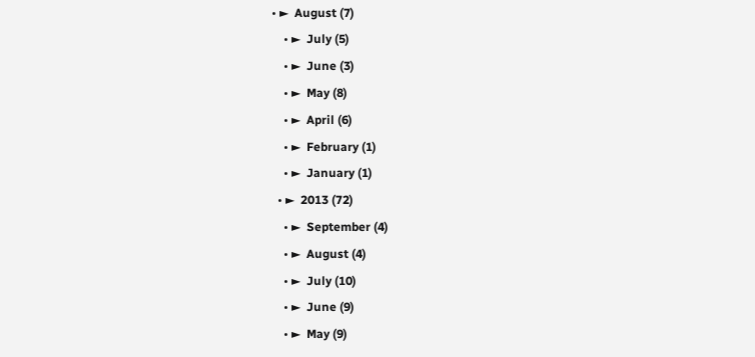• ►  August (7)
    • ►  July (5)
    • ►  June (3)
    • ►  May (8)
    • ►  April (6)
    • ►  February (1)
    • ►  January (1)
  • ►  2013 (72)
    • ►  September (4)
    • ►  August (4)
    • ►  July (10)
    • ►  June (9)
    • ►  May (9)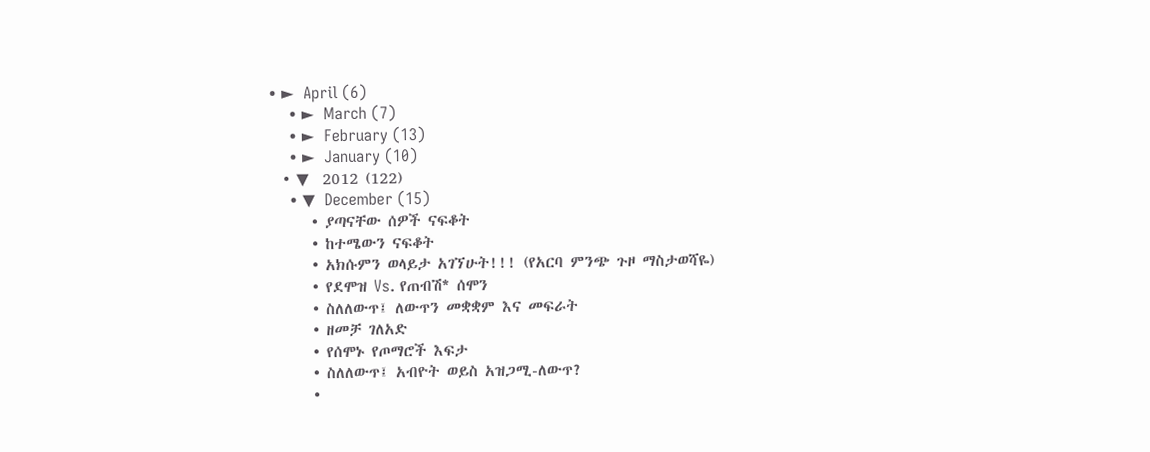• ►  April (6)
    • ►  March (7)
    • ►  February (13)
    • ►  January (10)
  • ▼  2012 (122)
    • ▼  December (15)
      • ያጣናቸው ሰዎች ናፍቆት
      • ከተሜውን ናፍቆት
      • አክሱምን ወላይታ አገኘሁት!!! (የአርባ ምንጭ ጉዞ ማስታወሻዬ)
      • የደሞዝ Vs. የጠብሽ* ሰሞን
      • ስለለውጥ፤ ለውጥን መቋቋም እና መፍራት
      • ዘመቻ ገለአድ
      • የሰሞኑ የጦማሮች እፍታ
      • ስለለውጥ፤ አብዮት ወይስ አዝጋሚ-ለውጥ?
      •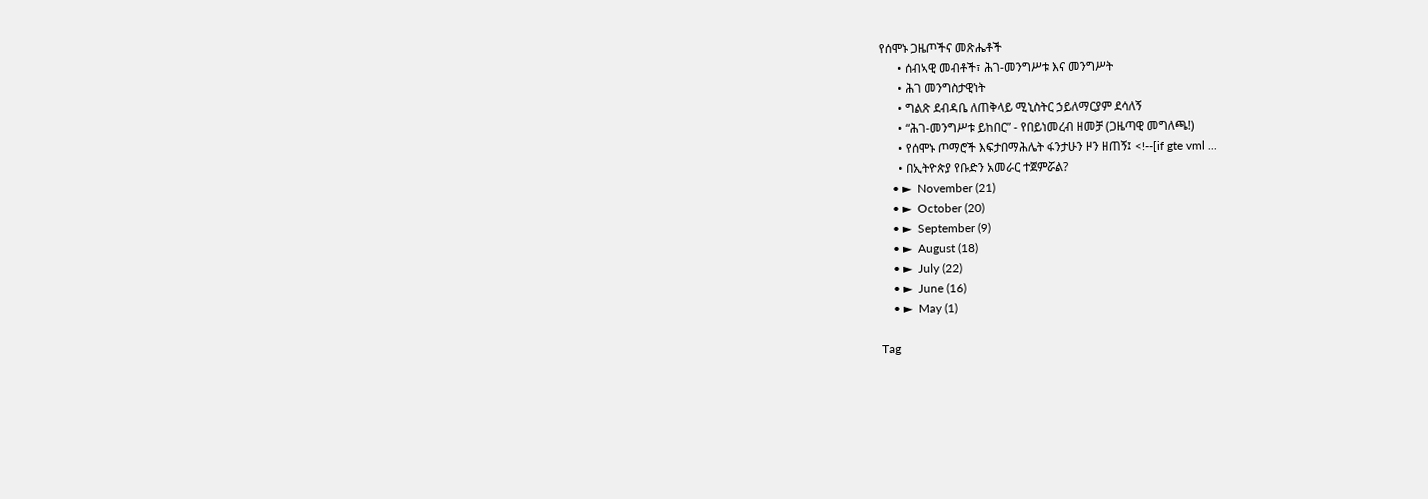የሰሞኑ ጋዜጦችና መጽሔቶች
      • ሰብኣዊ መብቶች፣ ሕገ-መንግሥቱ እና መንግሥት
      • ሕገ መንግስታዊነት
      • ግልጽ ደብዳቤ ለጠቅላይ ሚኒስትር ኃይለማርያም ደሳለኝ
      • “ሕገ-መንግሥቱ ይከበር” - የበይነመረብ ዘመቻ (ጋዜጣዊ መግለጫ!)
      • የሰሞኑ ጦማሮች እፍታበማሕሌት ፋንታሁን ዞን ዘጠኝ፤ <!--[if gte vml ...
      • በኢትዮጵያ የቡድን አመራር ተጀምሯል?
    • ►  November (21)
    • ►  October (20)
    • ►  September (9)
    • ►  August (18)
    • ►  July (22)
    • ►  June (16)
    • ►  May (1)

Tag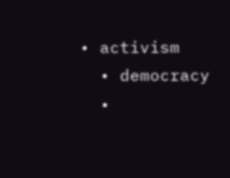• activism
  • democracy
  •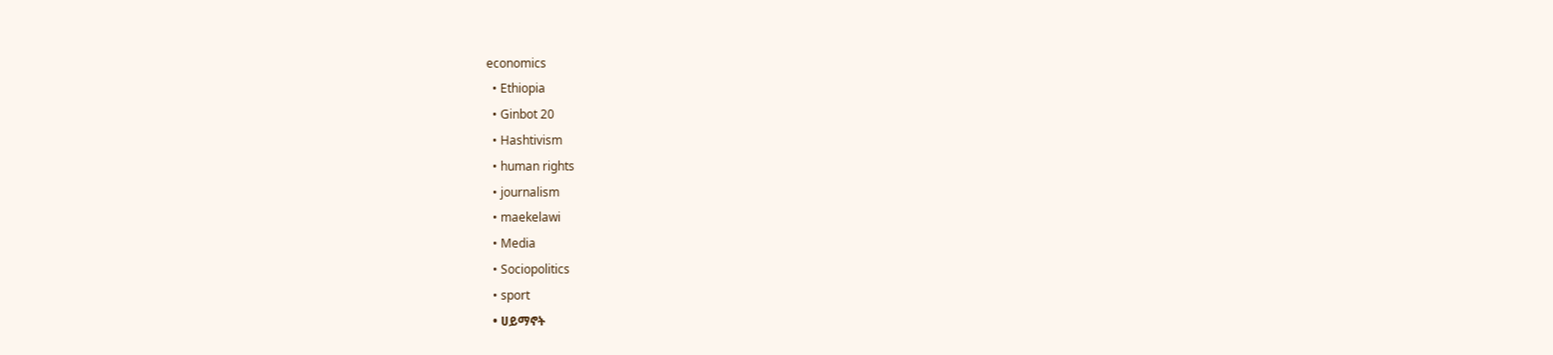economics
  • Ethiopia
  • Ginbot 20
  • Hashtivism
  • human rights
  • journalism
  • maekelawi
  • Media
  • Sociopolitics
  • sport
  • ሀይማኖት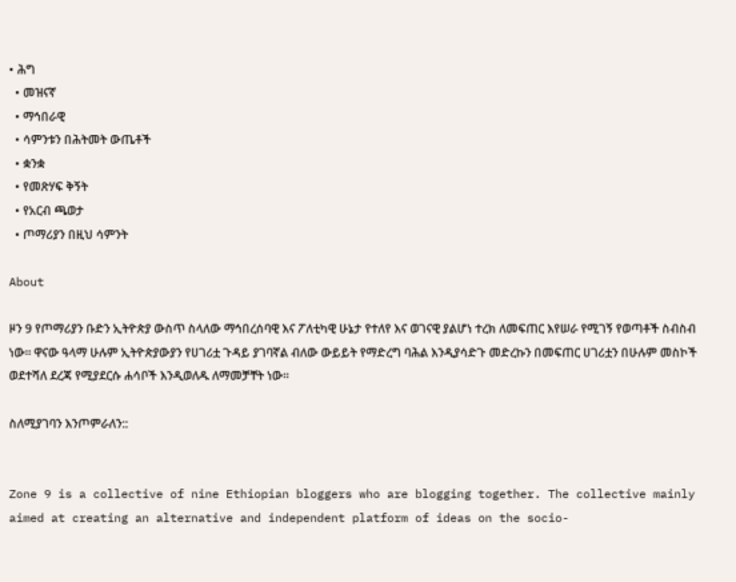• ሕግ
  • መዝናኛ
  • ማኅበራዊ
  • ሳምንቱን በሕትመት ውጤቶች
  • ቋንቋ
  • የመጽሃፍ ቅኝት
  • የአርብ ጫወታ
  • ጦማሪያን በዚህ ሳምንት

About

ዞን 9 የጦማሪያን ቡድን ኢትዮጵያ ውስጥ ስላለው ማኅበረሰባዊ እና ፖለቲካዊ ሁኔታ የተለየ እና ወገናዊ ያልሆነ ተረክ ለመፍጠር እየሠራ የሚገኝ የወጣቶች ስብስብ ነው፡፡ ዋናው ዓላማ ሁሉም ኢትዮጵያውያን የሀገሪቷ ጉዳይ ያገባኛል ብለው ውይይት የማድረግ ባሕል እንዲያሳድጉ መድረኩን በመፍጠር ሀገሪቷን በሁሉም መስኮች ወደተሻለ ደረጃ የሚያደርሱ ሐሳቦች እንዲወለዱ ለማመቻቸት ነው፡፡

ስለሚያገባን እንጦምራለን::


Zone 9 is a collective of nine Ethiopian bloggers who are blogging together. The collective mainly aimed at creating an alternative and independent platform of ideas on the socio-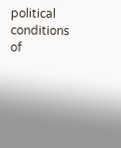political conditions of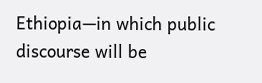Ethiopia—in which public discourse will be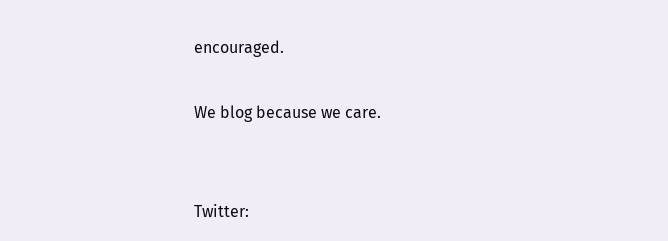encouraged.

We blog because we care.


Twitter: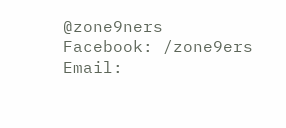@zone9ners
Facebook: /zone9ers
Email: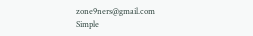zone9ners@gmail.com
Simple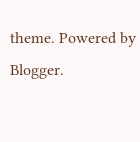theme. Powered by Blogger.